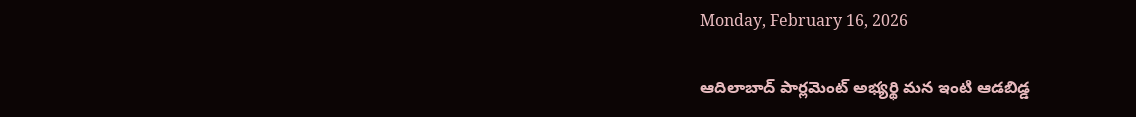Monday, February 16, 2026

ఆదిలాబాద్ పార్లమెంట్ అభ్యర్థి మన ఇంటి ఆడబిడ్డ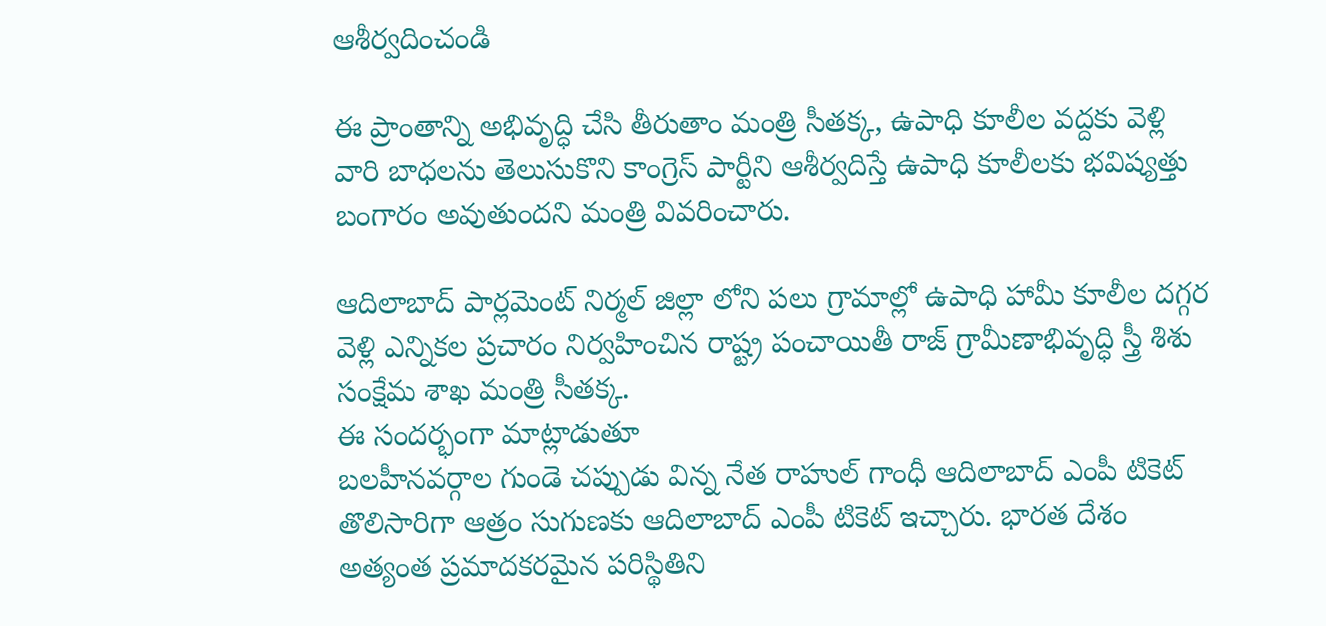ఆశీర్వదించండి

ఈ ప్రాంతాన్ని అభివృద్ధి చేసి తీరుతాం మంత్రి సీతక్క, ఉపాధి కూలీల వద్దకు వెళ్లి వారి బాధలను తెలుసుకొని కాంగ్రెస్ పార్టీని ఆశీర్వదిస్తే ఉపాధి కూలీలకు భవిష్యత్తు బంగారం అవుతుందని మంత్రి వివరించారు.

ఆదిలాబాద్ పార్లమెంట్ నిర్మల్ జిల్లా లోని పలు గ్రామాల్లో ఉపాధి హామీ కూలీల దగ్గర వెళ్లి ఎన్నికల ప్రచారం నిర్వహించిన రాష్ట్ర పంచాయితీ రాజ్ గ్రామీణాభివృద్ధి స్త్రీ శిశు సంక్షేమ శాఖ మంత్రి సీతక్క.
ఈ సందర్భంగా మాట్లాడుతూ
బలహీనవర్గాల గుండె చప్పుడు విన్న నేత రాహుల్‌ గాంధీ ఆదిలాబాద్‌ ఎంపీ టికెట్‌ తొలిసారిగా ఆత్రం సుగుణకు ఆదిలాబాద్‌ ఎంపీ టికెట్‌ ఇచ్చారు. భారత దేశం అత్యంత ప్రమాదకరమైన పరిస్థితిని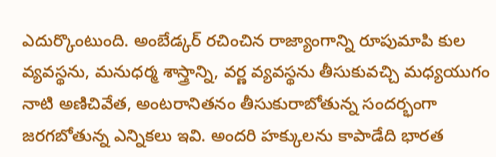ఎదుర్కొంటుంది. అంబేడ్కర్ రచించిన రాజ్యాంగాన్ని రూపుమాపి కుల వ్యవస్థను, మనుధర్మ శాస్త్రాన్ని, వర్ణ వ్యవస్థను తీసుకువచ్చి మధ్యయుగం నాటి అణిచివేత, అంటరానితనం తీసుకురాబోతున్న సందర్భంగా జరగబోతున్న ఎన్నికలు ఇవి. అందరి హక్కులను కాపాడేది భారత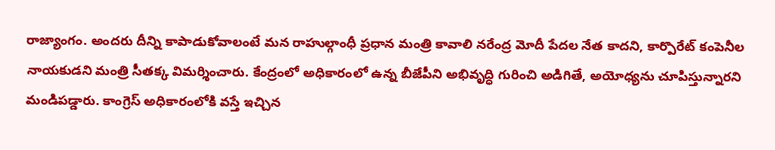రాజ్యాంగం. అందరు దీన్ని కాపాడుకోవాలంటే మన రాహుల్గాంధీ ప్రధాన మంత్రి కావాలి నరేంద్ర మోదీ పేదల నేత కాదని, కార్పొరేట్ కంపెనీల నాయకుడని మంత్రి సీతక్క విమర్శించారు. కేంద్రంలో అధికారంలో ఉన్న బీజేపీని అభివృద్ధి గురించి అడిగితే, అయోధ్యను చూపిస్తున్నారని మండిపడ్డారు. కాంగ్రెస్ అధికారంలోకి వస్తే ఇచ్చిన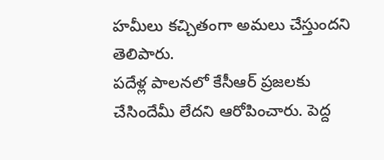హమీలు కచ్చితంగా అమలు చేస్తుందని తెలిపారు.
పదేళ్ల పాలనలో కేసీఆర్ ప్రజలకు చేసిందేమీ లేదని ఆరోపించారు. పెద్ద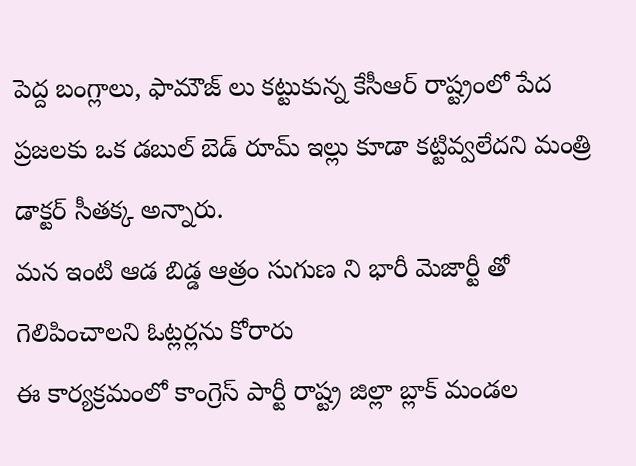పెద్ద బంగ్లాలు, ఫామౌజ్ లు కట్టుకున్న కేసీఆర్ రాష్ట్రంలో పేద ప్రజలకు ఒక డబుల్ బెడ్ రూమ్ ఇల్లు కూడా కట్టివ్వలేదని మంత్రి డాక్టర్ సీతక్క అన్నారు.
మన ఇంటి ఆడ బిడ్డ ఆత్రం సుగుణ ని భారీ మెజార్టీ తో గెలిపించాలని ఓట్లర్లను కోరారు
ఈ కార్యక్రమంలో కాంగ్రెస్ పార్టీ రాష్ట్ర జిల్లా బ్లాక్ మండల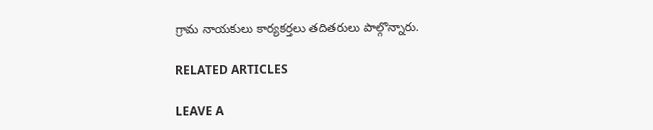గ్రామ నాయకులు కార్యకర్తలు తదితరులు పాల్గొన్నారు.

RELATED ARTICLES

LEAVE A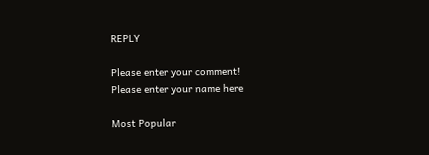REPLY

Please enter your comment!
Please enter your name here

Most Popular